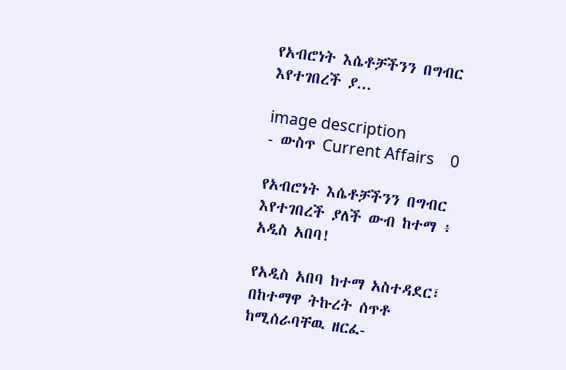የአብሮነት እሴቶቻችንን በግብር እየተገበረች ያ...

image description
- ውስጥ Current Affairs    0

የአብሮነት እሴቶቻችንን በግብር እየተገበረች ያለች ውብ ከተማ ፥ አዲስ አበባ!

የአዲስ አበባ ከተማ አስተዳደር፣ በከተማዋ ትኩረት ሰጥቶ ከሚሰራባቸዉ ዘርፈ-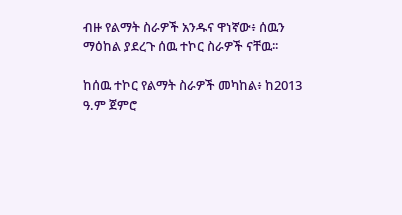ብዙ የልማት ስራዎች አንዱና ዋነኛው፥ ሰዉን ማዕከል ያደረጉ ሰዉ ተኮር ስራዎች ናቸዉ፡፡

ከሰዉ ተኮር የልማት ስራዎች መካከል፥ ከ2013 ዓ.ም ጀምሮ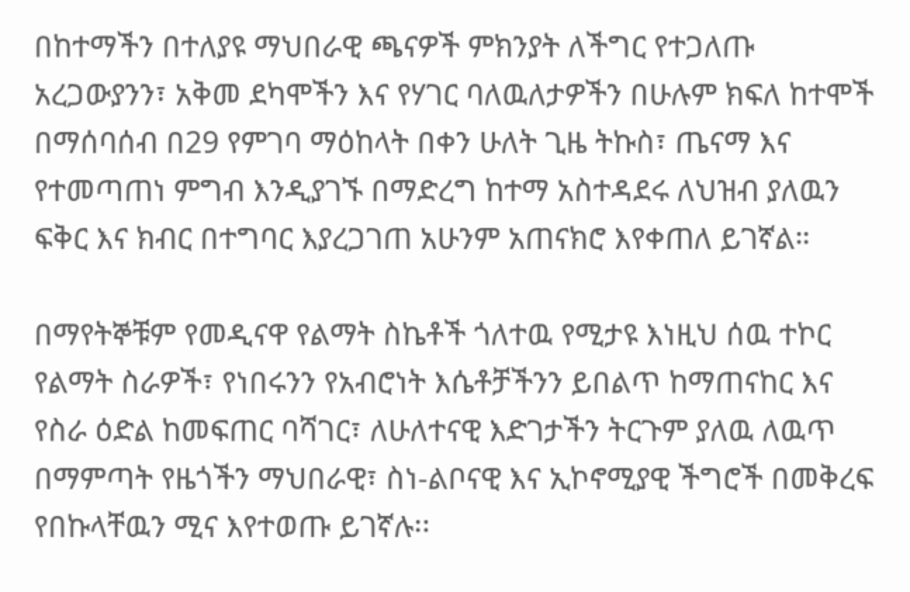በከተማችን በተለያዩ ማህበራዊ ጫናዎች ምክንያት ለችግር የተጋለጡ አረጋውያንን፣ አቅመ ደካሞችን እና የሃገር ባለዉለታዎችን በሁሉም ክፍለ ከተሞች በማሰባሰብ በ29 የምገባ ማዕከላት በቀን ሁለት ጊዜ ትኩስ፣ ጤናማ እና የተመጣጠነ ምግብ እንዲያገኙ በማድረግ ከተማ አስተዳደሩ ለህዝብ ያለዉን ፍቅር እና ክብር በተግባር እያረጋገጠ አሁንም አጠናክሮ እየቀጠለ ይገኛል።

በማየትኞቹም የመዲናዋ የልማት ስኬቶች ጎለተዉ የሚታዩ እነዚህ ሰዉ ተኮር የልማት ስራዎች፣ የነበሩንን የአብሮነት እሴቶቻችንን ይበልጥ ከማጠናከር እና የስራ ዕድል ከመፍጠር ባሻገር፣ ለሁለተናዊ እድገታችን ትርጉም ያለዉ ለዉጥ በማምጣት የዜጎችን ማህበራዊ፣ ስነ-ልቦናዊ እና ኢኮኖሚያዊ ችግሮች በመቅረፍ የበኩላቸዉን ሚና እየተወጡ ይገኛሉ፡፡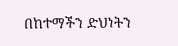በከተማችን ድህነትን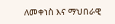ለመቀነስ እና ማህበራዊ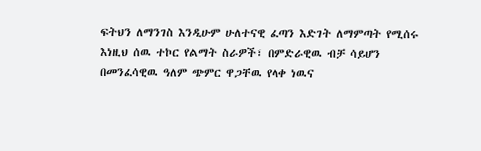ፍትህን ለማንገስ እንዲሁም ሁለተናዊ ፈጣን እድገት ለማምጣት የሚሰሩ እነዚህ ሰዉ ተኮር የልማት ስራዎች፣ በምድራዊዉ ብቻ ሳይሆን በመንፈሳዊዉ ዓለም ጭምር ዋጋቸዉ የላቀ ነዉና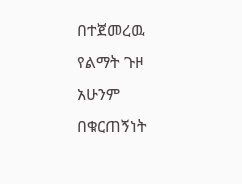በተጀመረዉ የልማት ጉዞ አሁንም በቁርጠኝነት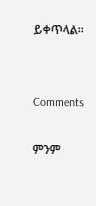ይቀጥላል።


Comments

ምንም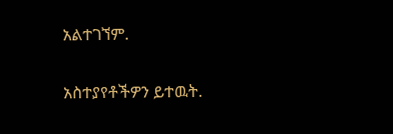አልተገኘም.

አስተያየቶችዎን ይተዉት.